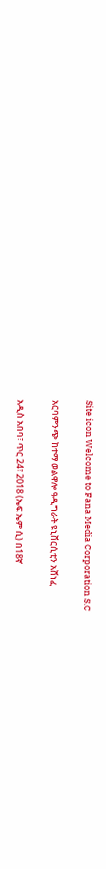Site icon Welcome to Fana Media Corporation S.C

አርባምንጭ ከተማ ወልዋሎ ዓዲግራት ዩኒቨርሲቲን አሸነፈ

አዲስ አበባ፣ ጥር 24፣ 2018 (ኤፍ ኤም ሲ) በ18ኛ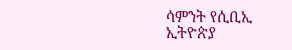ሳምንት የሲቢኢ ኢትዮጵያ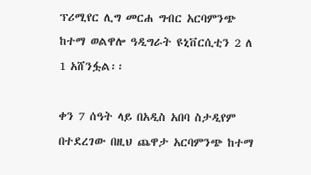ፕሪሚየር ሊግ መርሐ ግብር አርባምንጭ ከተማ ወልዋሎ ዓዲግራት ዩኒቨርሲቲን 2 ለ 1 አሸንፏል፡፡

ቀን 7 ሰዓት ላይ በአዲስ አበባ ስታዲየም በተደረገው በዚህ ጨዋታ አርባምንጭ ከተማ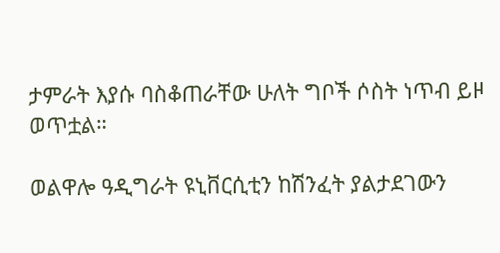ታምራት እያሱ ባስቆጠራቸው ሁለት ግቦች ሶስት ነጥብ ይዞ ወጥቷል።

ወልዋሎ ዓዲግራት ዩኒቨርሲቲን ከሽንፈት ያልታደገውን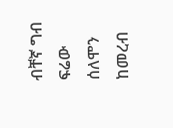ብቸኛ ግብ ፍሬው ሰለሞን ከመረብ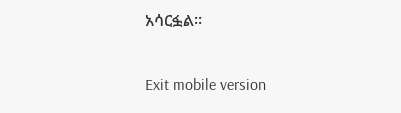አሳርፏል፡፡

Exit mobile version